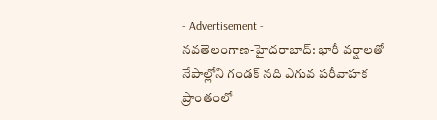- Advertisement -
నవతెలంగాణ-హైదరాబాద్: భారీ వర్షాలతో నేపాల్లోని గండక్ నది ఎగువ పరీవాహక ప్రాంతంలో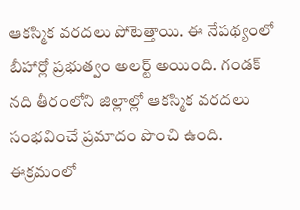ఆకస్మిక వరదలు పోటెత్తాయి. ఈ నేపథ్యంలో బీహార్లో ప్రభుత్వం అలర్ట్ అయింది. గండక్ నది తీరంలోని జిల్లాల్లో ఆకస్మిక వరదలు సంభవించే ప్రమాదం పొంచి ఉంది. ఈక్రమంలో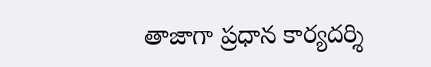తాజాగా ప్రధాన కార్యదర్శి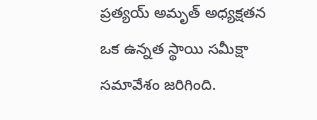ప్రత్యయ్ అమృత్ అధ్యక్షతన ఒక ఉన్నత స్థాయి సమీక్షా సమావేశం జరిగింది.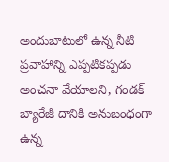అందుబాటులో ఉన్న నీటి ప్రవాహాన్ని ఎప్పటికప్పడు అంచనా వేయాలని, గండక్ బ్యారేజీ దానికి అనుబంధంగా ఉన్న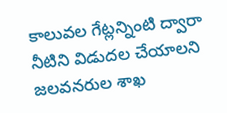కాలువల గేట్లన్నింటి ద్వారా నీటిని విడుదల చేయాలని జలవనరుల శాఖ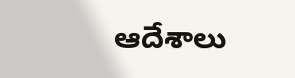ఆదేశాలు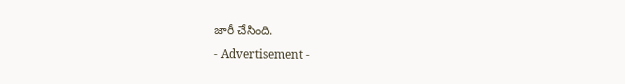జారీ చేసింది.
- Advertisement -